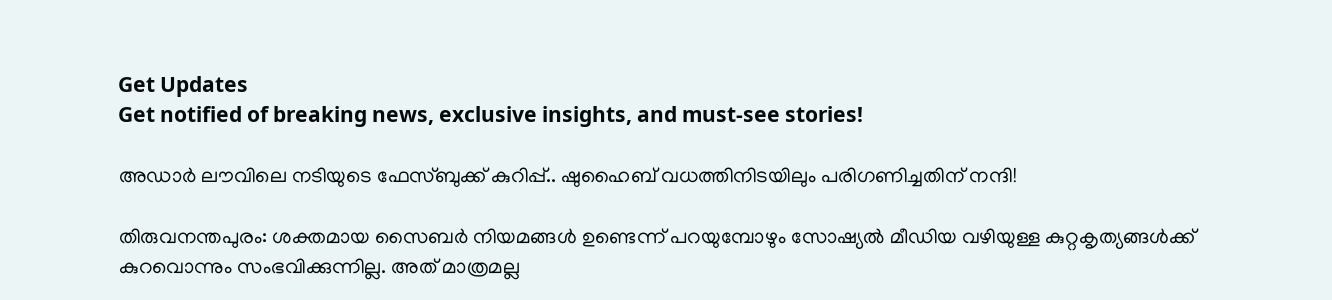Get Updates
Get notified of breaking news, exclusive insights, and must-see stories!

അഡാര്‍ ലൗവിലെ നടിയുടെ ഫേസ്ബുക്ക് കുറിപ്പ്.. ഷുഹൈബ് വധത്തിനിടയിലും പരിഗണിച്ചതിന് നന്ദി!

തിരുവനന്തപുരം: ശക്തമായ സൈബര്‍ നിയമങ്ങള്‍ ഉണ്ടെന്ന് പറയുമ്പോഴും സോഷ്യല്‍ മീഡിയ വഴിയുള്ള കുറ്റകൃത്യങ്ങള്‍ക്ക് കുറവൊന്നും സംഭവിക്കുന്നില്ല. അത് മാത്രമല്ല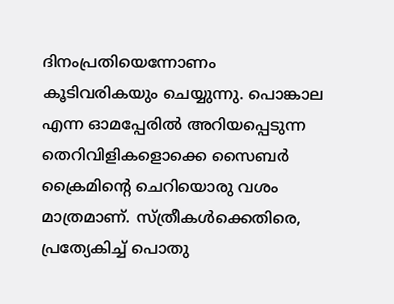ദിനംപ്രതിയെന്നോണം കൂടിവരികയും ചെയ്യുന്നു. പൊങ്കാല എന്ന ഓമപ്പേരില്‍ അറിയപ്പെടുന്ന തെറിവിളികളൊക്കെ സൈബര്‍ ക്രൈമിന്റെ ചെറിയൊരു വശം മാത്രമാണ്. സ്ത്രീകള്‍ക്കെതിരെ, പ്രത്യേകിച്ച് പൊതു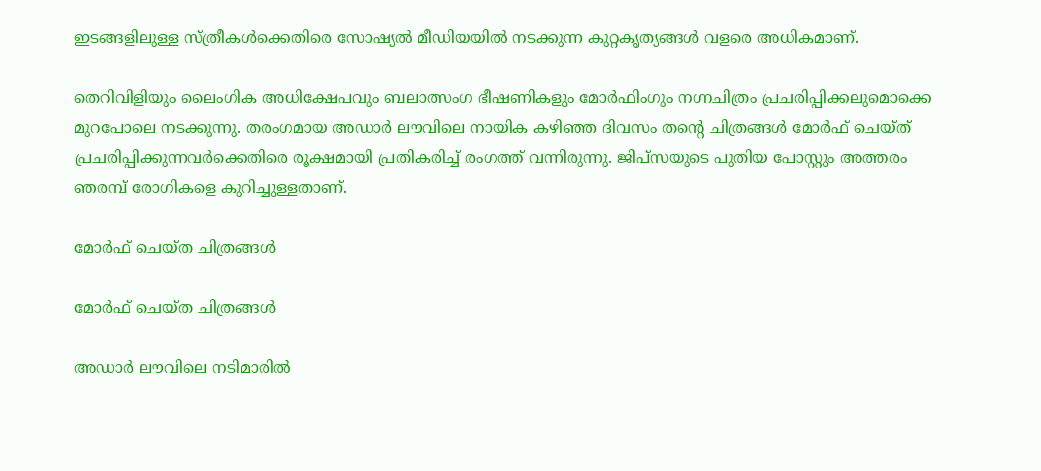ഇടങ്ങളിലുള്ള സ്ത്രീകള്‍ക്കെതിരെ സോഷ്യല്‍ മീഡിയയില്‍ നടക്കുന്ന കുറ്റകൃത്യങ്ങള്‍ വളരെ അധികമാണ്.

തെറിവിളിയും ലൈംഗിക അധിക്ഷേപവും ബലാത്സംഗ ഭീഷണികളും മോര്‍ഫിംഗും നഗ്നചിത്രം പ്രചരിപ്പിക്കലുമൊക്കെ മുറപോലെ നടക്കുന്നു. തരംഗമായ അഡാര്‍ ലൗവിലെ നായിക കഴിഞ്ഞ ദിവസം തന്റെ ചിത്രങ്ങള്‍ മോര്‍ഫ് ചെയ്ത് പ്രചരിപ്പിക്കുന്നവര്‍ക്കെതിരെ രൂക്ഷമായി പ്രതികരിച്ച് രംഗത്ത് വന്നിരുന്നു. ജിപ്‌സയുടെ പുതിയ പോസ്റ്റും അത്തരം ഞരമ്പ് രോഗികളെ കുറിച്ചുള്ളതാണ്.

മോർഫ് ചെയ്ത ചിത്രങ്ങൾ

മോർഫ് ചെയ്ത ചിത്രങ്ങൾ

അഡാര്‍ ലൗവിലെ നടിമാരില്‍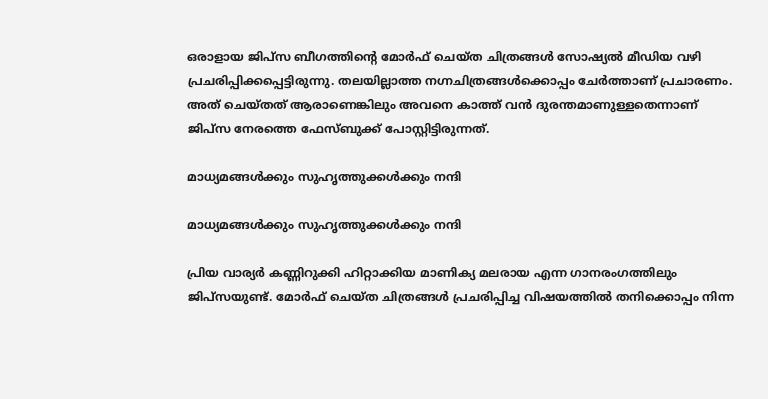ഒരാളായ ജിപ്‌സ ബീഗത്തിന്റെ മോര്‍ഫ് ചെയ്ത ചിത്രങ്ങള്‍ സോഷ്യല്‍ മീഡിയ വഴി പ്രചരിപ്പിക്കപ്പെട്ടിരുന്നു. തലയില്ലാത്ത നഗ്നചിത്രങ്ങള്‍ക്കൊപ്പം ചേര്‍ത്താണ് പ്രചാരണം. അത് ചെയ്തത് ആരാണെങ്കിലും അവനെ കാത്ത് വന്‍ ദുരന്തമാണുള്ളതെന്നാണ് ജിപ്‌സ നേരത്തെ ഫേസ്ബുക്ക് പോസ്റ്റിട്ടിരുന്നത്.

മാധ്യമങ്ങള്‍ക്കും സുഹൃത്തുക്കള്‍ക്കും നന്ദി

മാധ്യമങ്ങള്‍ക്കും സുഹൃത്തുക്കള്‍ക്കും നന്ദി

പ്രിയ വാര്യര്‍ കണ്ണിറുക്കി ഹിറ്റാക്കിയ മാണിക്യ മലരായ എന്ന ഗാനരംഗത്തിലും ജിപ്‌സയുണ്ട്. മോര്‍ഫ് ചെയ്ത ചിത്രങ്ങള്‍ പ്രചരിപ്പിച്ച വിഷയത്തില്‍ തനിക്കൊപ്പം നിന്ന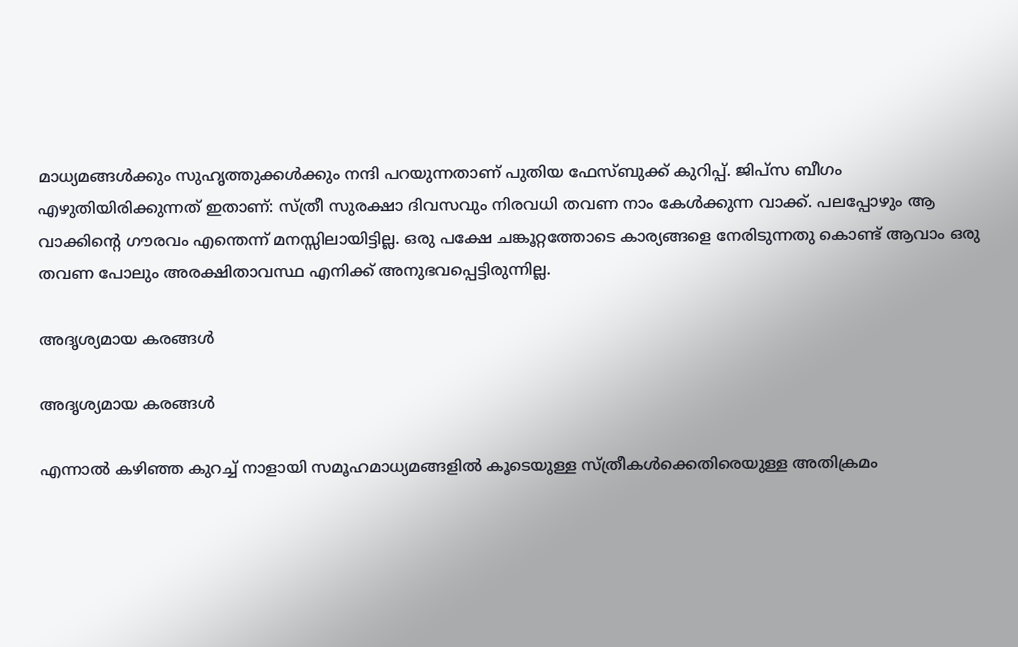മാധ്യമങ്ങള്‍ക്കും സുഹൃത്തുക്കള്‍ക്കും നന്ദി പറയുന്നതാണ് പുതിയ ഫേസ്ബുക്ക് കുറിപ്പ്. ജിപ്‌സ ബീഗം എഴുതിയിരിക്കുന്നത് ഇതാണ്: സ്ത്രീ സുരക്ഷാ ദിവസവും നിരവധി തവണ നാം കേൾക്കുന്ന വാക്ക്. പലപ്പോഴും ആ വാക്കിന്റെ ഗൗരവം എന്തെന്ന് മനസ്സിലായിട്ടില്ല. ഒരു പക്ഷേ ചങ്കൂറ്റത്തോടെ കാര്യങ്ങളെ നേരിടുന്നതു കൊണ്ട് ആവാം ഒരു തവണ പോലും അരക്ഷിതാവസ്ഥ എനിക്ക് അനുഭവപ്പെട്ടിരുന്നില്ല.

അദൃശ്യമായ കരങ്ങൾ

അദൃശ്യമായ കരങ്ങൾ

എന്നാൽ കഴിഞ്ഞ കുറച്ച് നാളായി സമൂഹമാധ്യമങ്ങളിൽ കൂടെയുള്ള സ്ത്രീകൾക്കെതിരെയുള്ള അതിക്രമം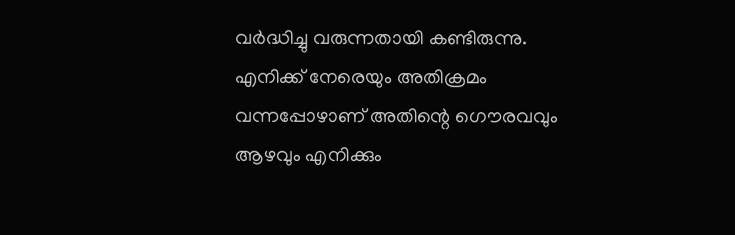വർദ്ധിച്ചു വരുന്നതായി കണ്ടിരുന്നു. എനിക്ക് നേരെയും അതിക്രമം വന്നപ്പോഴാണ് അതിന്റെ ഗൌരവവും ആഴവും എനിക്കും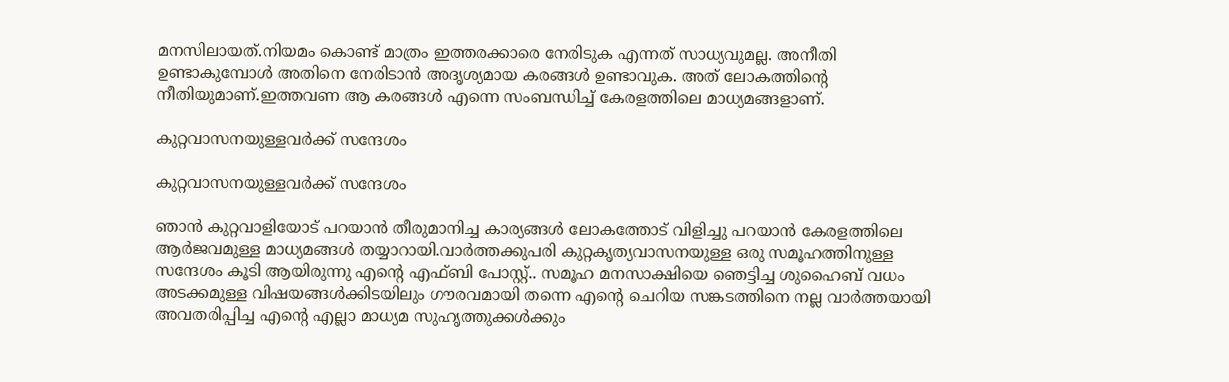മനസിലായത്.നിയമം കൊണ്ട് മാത്രം ഇത്തരക്കാരെ നേരിടുക എന്നത് സാധ്യവുമല്ല. അനീതി ഉണ്ടാകുമ്പോൾ അതിനെ നേരിടാൻ അദൃശ്യമായ കരങ്ങൾ ഉണ്ടാവുക. അത് ലോകത്തിന്റെ നീതിയുമാണ്.ഇത്തവണ ആ കരങ്ങൾ എന്നെ സംബന്ധിച്ച് കേരളത്തിലെ മാധ്യമങ്ങളാണ്.

കുറ്റവാസനയുള്ളവർക്ക് സന്ദേശം

കുറ്റവാസനയുള്ളവർക്ക് സന്ദേശം

ഞാൻ കുറ്റവാളിയോട് പറയാൻ തീരുമാനിച്ച കാര്യങ്ങൾ ലോകത്തോട് വിളിച്ചു പറയാൻ കേരളത്തിലെ ആർജവമുള്ള മാധ്യമങ്ങൾ തയ്യാറായി.വാർത്തക്കുപരി കുറ്റകൃത്യവാസനയുള്ള ഒരു സമൂഹത്തിനുള്ള സന്ദേശം കൂടി ആയിരുന്നു എന്റെ എഫ്ബി പോസ്റ്റ്.. സമൂഹ മനസാക്ഷിയെ ഞെട്ടിച്ച ശുഹൈബ് വധം അടക്കമുള്ള വിഷയങ്ങൾക്കിടയിലും ഗൗരവമായി തന്നെ എന്റെ ചെറിയ സങ്കടത്തിനെ നല്ല വാർത്തയായി അവതരിപ്പിച്ച എന്റെ എല്ലാ മാധ്യമ സുഹൃത്തുക്കൾക്കും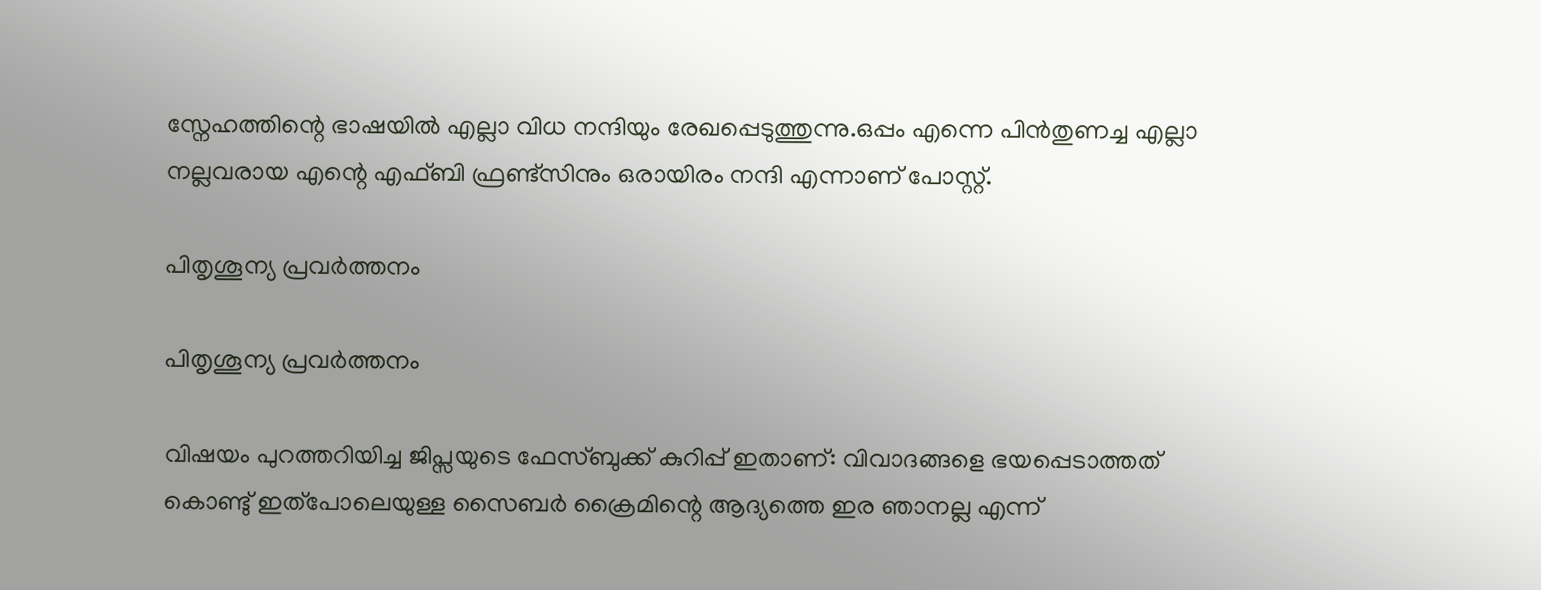സ്നേഹത്തിന്റെ ഭാഷയിൽ എല്ലാ വിധ നന്ദിയും രേഖപ്പെടുത്തുന്നു.ഒപ്പം എന്നെ പിൻതുണച്ച എല്ലാ നല്ലവരായ എന്റെ എഫ്ബി ഫ്രണ്ട്സിനും ഒരായിരം നന്ദി എന്നാണ് പോസ്റ്റ്.

പിതൃശൂന്യ പ്രവർത്തനം

പിതൃശൂന്യ പ്രവർത്തനം

വിഷയം പുറത്തറിയിച്ച ജിപ്സയുടെ ഫേസ്ബുക്ക് കുറിപ്പ് ഇതാണ്: വിവാദങ്ങളെ ഭയപ്പെടാത്തത് കൊണ്ടു് ഇത്പോലെയുള്ള സൈബർ ക്രൈമിന്റെ ആദ്യത്തെ ഇര ഞാനല്ല എന്ന്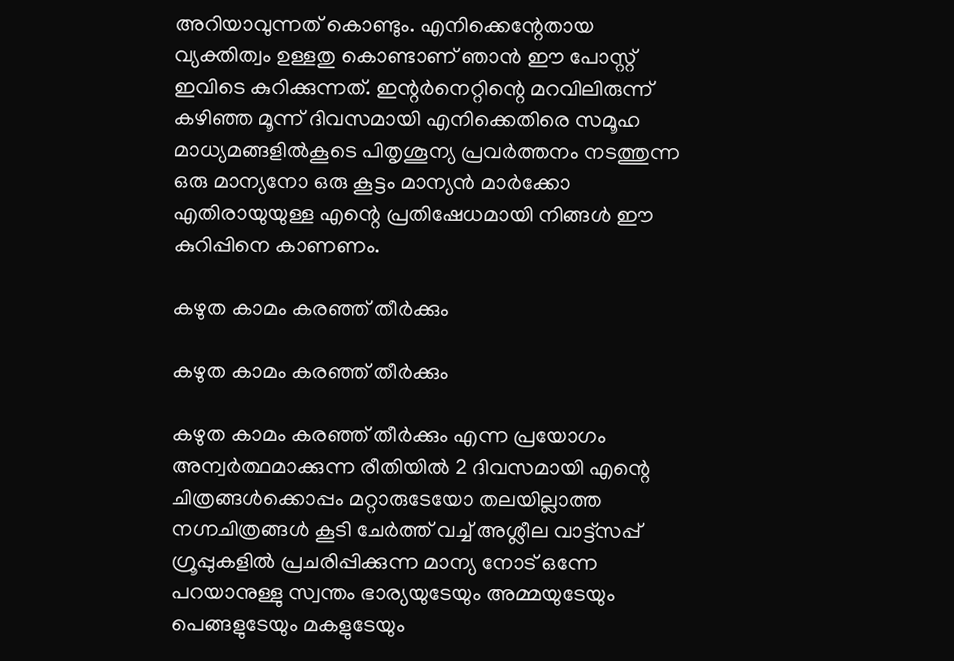അറിയാവുന്നത് കൊണ്ടും. എനിക്കെന്റേതായ വ്യക്തിത്വം ഉള്ളതു കൊണ്ടാണ് ഞാൻ ഈ പോസ്റ്റ് ഇവിടെ കുറിക്കുന്നത്. ഇന്റർനെറ്റിന്റെ മറവിലിരുന്ന് കഴിഞ്ഞ മൂന്ന് ദിവസമായി എനിക്കെതിരെ സമൂഹ മാധ്യമങ്ങളിൽകൂടെ പിതൃശൂന്യ പ്രവർത്തനം നടത്തുന്ന ഒരു മാന്യനോ ഒരു കൂട്ടം മാന്യൻ മാർക്കോ എതിരായുയുള്ള എന്റെ പ്രതിഷേധമായി നിങ്ങൾ ഈ കുറിപ്പിനെ കാണണം.

കഴുത കാമം കരഞ്ഞ് തീർക്കും

കഴുത കാമം കരഞ്ഞ് തീർക്കും

കഴുത കാമം കരഞ്ഞ് തീർക്കും എന്ന പ്രയോഗം അന്വർത്ഥമാക്കുന്ന രീതിയിൽ 2 ദിവസമായി എന്റെ ചിത്രങ്ങൾക്കൊപ്പം മറ്റാരുടേയോ തലയില്ലാത്ത നഗ്നചിത്രങ്ങൾ കൂടി ചേർത്ത് വച്ച് അശ്ലീല വാട്ട്സപ്പ് ഗ്രൂപ്പുകളിൽ പ്രചരിപ്പിക്കുന്ന മാന്യ നോട് ഒന്നേ പറയാനുള്ളു സ്വന്തം ഭാര്യയുടേയും അമ്മയുടേയും പെങ്ങളുടേയും മകളുടേയും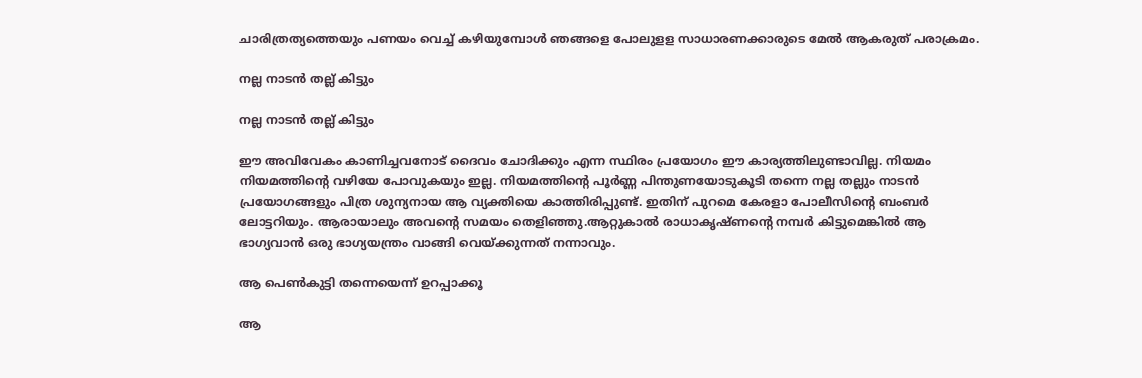ചാരിത്രത്യത്തെയും പണയം വെച്ച് കഴിയുമ്പോൾ ഞങ്ങളെ പോലുളള സാധാരണക്കാരുടെ മേൽ ആകരുത് പരാക്രമം.

നല്ല നാടൻ തല്ല് കിട്ടും

നല്ല നാടൻ തല്ല് കിട്ടും

ഈ അവിവേകം കാണിച്ചവനോട് ദൈവം ചോദിക്കും എന്ന സ്ഥിരം പ്രയോഗം ഈ കാര്യത്തിലുണ്ടാവില്ല. നിയമം നിയമത്തിന്റെ വഴിയേ പോവുകയും ഇല്ല. നിയമത്തിന്റെ പൂർണ്ണ പിന്തുണയോടുകൂടി തന്നെ നല്ല തല്ലും നാടൻ പ്രയോഗങ്ങളും പിത്ര ശുന്യനായ ആ വ്യക്തിയെ കാത്തിരിപ്പുണ്ട്. ഇതിന് പുറമെ കേരളാ പോലീസിന്റെ ബംബർ ലോട്ടറിയും. ആരായാലും അവന്റെ സമയം തെളിഞ്ഞു.ആറ്റുകാൽ രാധാകൃഷ്ണന്റെ നമ്പർ കിട്ടുമെങ്കിൽ ആ ഭാഗ്യവാൻ ഒരു ഭാഗ്യയന്ത്രം വാങ്ങി വെയ്ക്കുന്നത് നന്നാവും.

ആ പെൺകുട്ടി തന്നെയെന്ന് ഉറപ്പാക്കൂ

ആ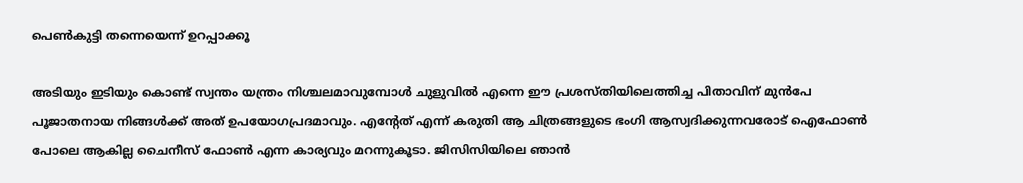പെൺകുട്ടി തന്നെയെന്ന് ഉറപ്പാക്കൂ

അടിയും ഇടിയും കൊണ്ട് സ്വന്തം യന്ത്രം നിശ്ചലമാവുമ്പോൾ ചുളുവിൽ എന്നെ ഈ പ്രശസ്തിയിലെത്തിച്ച പിതാവിന് മുൻപേ പൂജാതനായ നിങ്ങൾക്ക് അത് ഉപയോഗപ്രദമാവും. എന്റേത് എന്ന് കരുതി ആ ചിത്രങ്ങളുടെ ഭംഗി ആസ്വദിക്കുന്നവരോട് ഐഫോൺ പോലെ ആകില്ല ചൈനീസ് ഫോൺ എന്ന കാര്യവും മറന്നുകൂടാ. ജിസിസിയിലെ ഞാൻ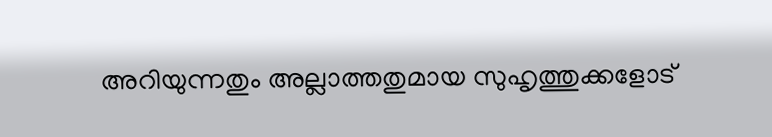അറിയുന്നതും അല്ലാത്തതുമായ സുഹൃത്തുക്കളോട്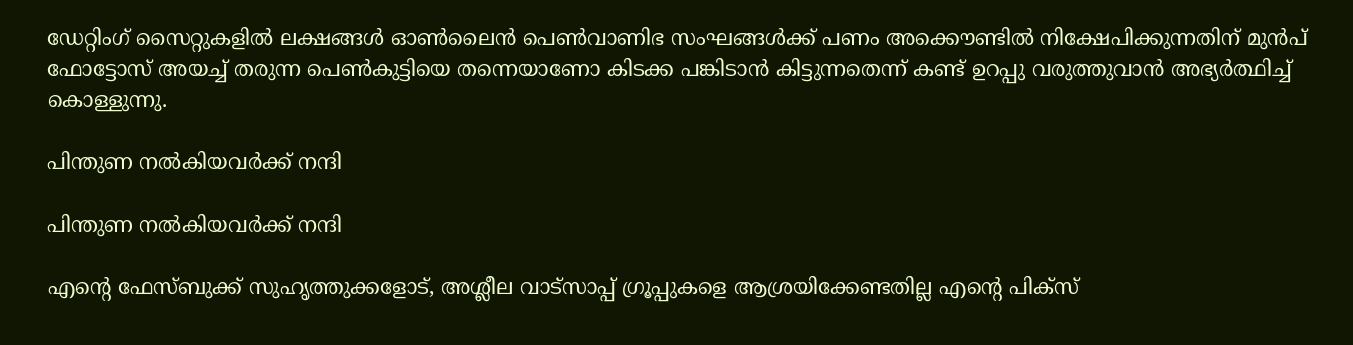ഡേറ്റിംഗ് സൈറ്റുകളിൽ ലക്ഷങ്ങൾ ഓൺലൈൻ പെൺവാണിഭ സംഘങ്ങൾക്ക് പണം അക്കൌണ്ടിൽ നിക്ഷേപിക്കുന്നതിന് മുൻപ് ഫോട്ടോസ് അയച്ച് തരുന്ന പെൺകുട്ടിയെ തന്നെയാണോ കിടക്ക പങ്കിടാൻ കിട്ടുന്നതെന്ന് കണ്ട് ഉറപ്പു വരുത്തുവാൻ അഭ്യർത്ഥിച്ച് കൊള്ളുന്നു.

പിന്തുണ നൽകിയവർക്ക് നന്ദി

പിന്തുണ നൽകിയവർക്ക് നന്ദി

എന്റെ ഫേസ്ബുക്ക് സുഹൃത്തുക്കളോട്, അശ്ലീല വാട്സാപ്പ് ഗ്രൂപ്പുകളെ ആശ്രയിക്കേണ്ടതില്ല എന്റെ പിക്സ്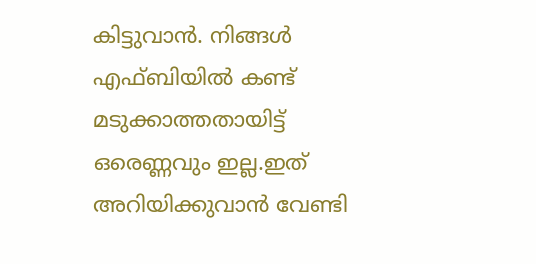കിട്ടുവാൻ. നിങ്ങൾ എഫ്ബിയിൽ കണ്ട് മടുക്കാത്തതായിട്ട് ഒരെണ്ണവും ഇല്ല.ഇത് അറിയിക്കുവാൻ വേണ്ടി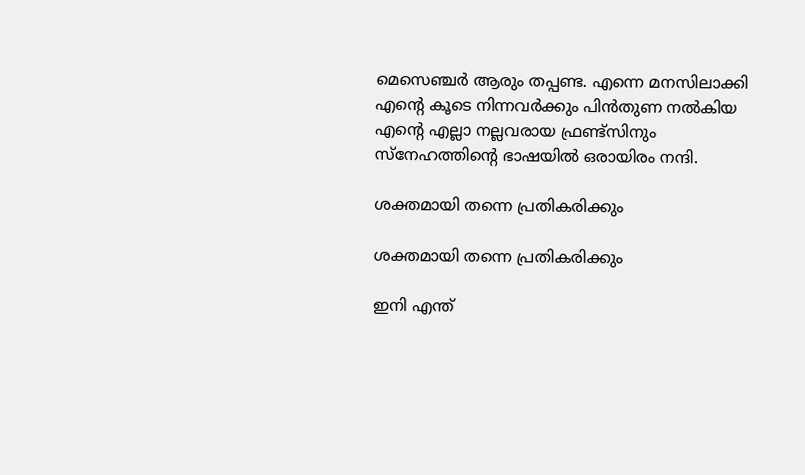മെസെഞ്ചർ ആരും തപ്പണ്ട. എന്നെ മനസിലാക്കി എന്റെ കൂടെ നിന്നവർക്കും പിൻതുണ നൽകിയ എന്റെ എല്ലാ നല്ലവരായ ഫ്രണ്ട്സിനും സ്നേഹത്തിന്റെ ഭാഷയിൽ ഒരായിരം നന്ദി.

ശക്തമായി തന്നെ പ്രതികരിക്കും

ശക്തമായി തന്നെ പ്രതികരിക്കും

ഇനി എന്ത്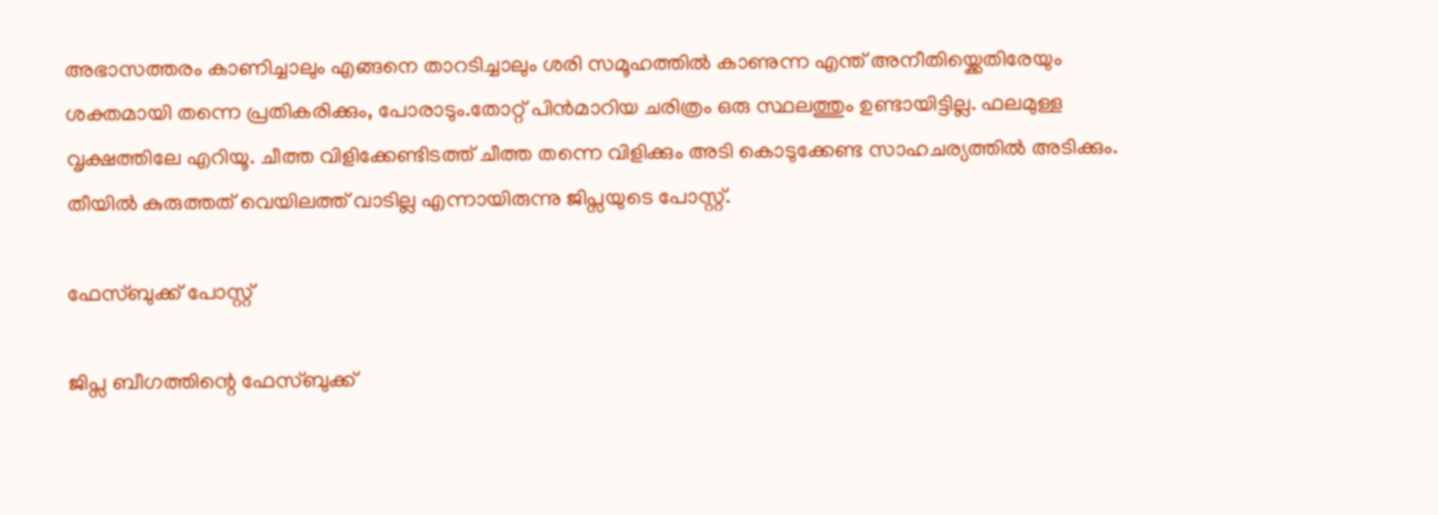അഭാസത്തരം കാണിച്ചാലും എങ്ങനെ താറടിച്ചാലും ശരി സമൂഹത്തിൽ കാണുന്ന എന്ത് അനീതിയ്ക്കെതിരേയും ശക്തമായി തന്നെ പ്രതികരിക്കും, പോരാടും.തോറ്റ് പിൻമാറിയ ചരിത്രം ഒരു സ്ഥലത്തും ഉണ്ടായിട്ടില്ല. ഫലമുള്ള വൃക്ഷത്തിലേ എറിയൂ. ചീത്ത വിളിക്കേണ്ടിടത്ത് ചീത്ത തന്നെ വിളിക്കും അടി കൊടുക്കേണ്ട സാഹചര്യത്തിൽ അടിക്കും. തീയിൽ കുരുത്തത് വെയിലത്ത് വാടില്ല എന്നായിരുന്നു ജിപ്സയുടെ പോസ്റ്റ്.

ഫേസ്ബുക്ക് പോസ്റ്റ്

ജിപ്സ ബീഗത്തിന്റെ ഫേസ്ബുക്ക്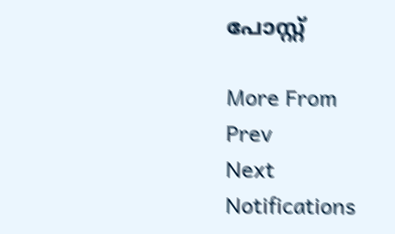പോസ്റ്റ്

More From
Prev
Next
Notifications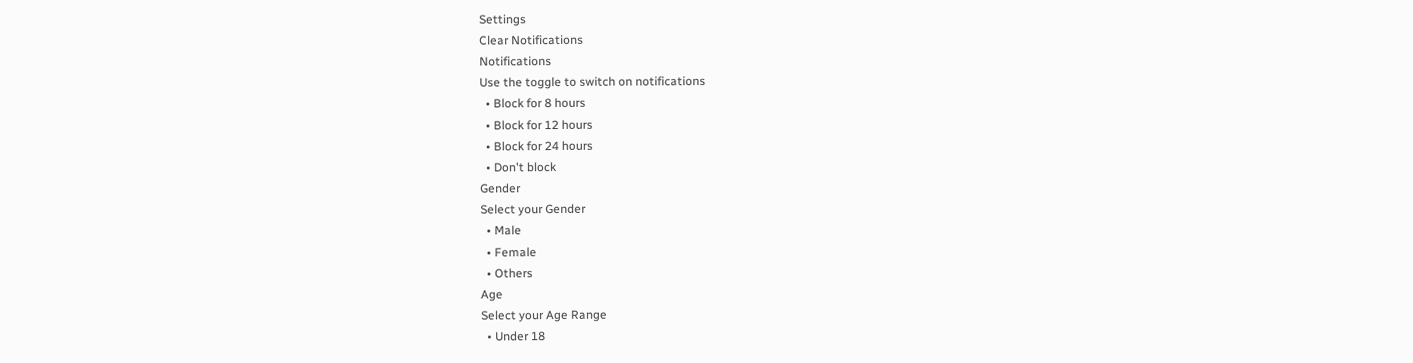Settings
Clear Notifications
Notifications
Use the toggle to switch on notifications
  • Block for 8 hours
  • Block for 12 hours
  • Block for 24 hours
  • Don't block
Gender
Select your Gender
  • Male
  • Female
  • Others
Age
Select your Age Range
  • Under 18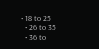• 18 to 25
  • 26 to 35
  • 36 to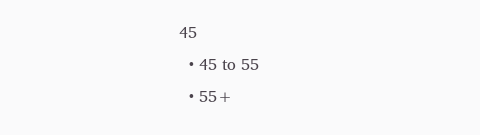45
  • 45 to 55
  • 55+